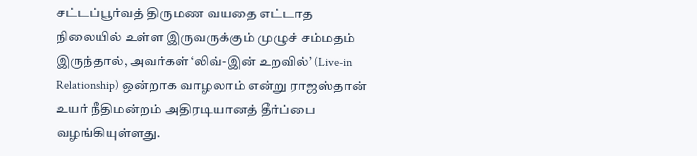சட்டப்பூர்வத் திருமண வயதை எட்டாத நிலையில் உள்ள இருவருக்கும் முழுச் சம்மதம் இருந்தால், அவர்கள் ‘லிவ்-இன் உறவில்’ (Live-in Relationship) ஒன்றாக வாழலாம் என்று ராஜஸ்தான் உயர் நீதிமன்றம் அதிரடியானத் தீர்ப்பை வழங்கியுள்ளது.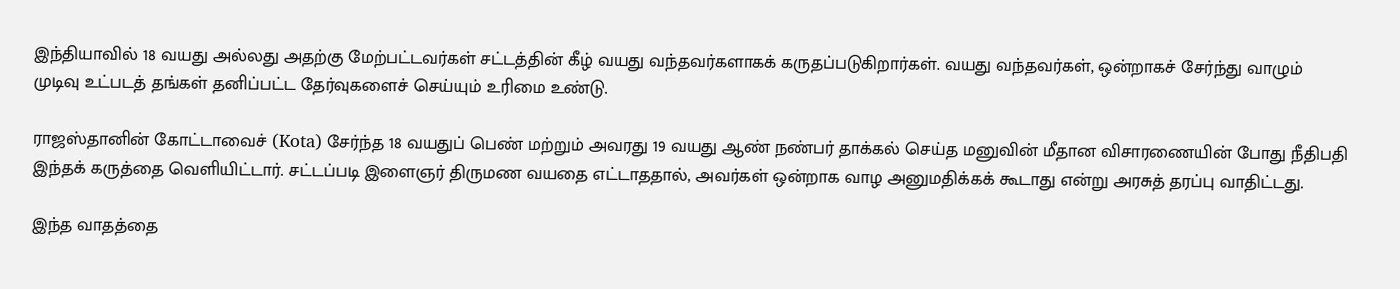இந்தியாவில் 18 வயது அல்லது அதற்கு மேற்பட்டவர்கள் சட்டத்தின் கீழ் வயது வந்தவர்களாகக் கருதப்படுகிறார்கள். வயது வந்தவர்கள், ஒன்றாகச் சேர்ந்து வாழும் முடிவு உட்படத் தங்கள் தனிப்பட்ட தேர்வுகளைச் செய்யும் உரிமை உண்டு.

ராஜஸ்தானின் கோட்டாவைச் (Kota) சேர்ந்த 18 வயதுப் பெண் மற்றும் அவரது 19 வயது ஆண் நண்பர் தாக்கல் செய்த மனுவின் மீதான விசாரணையின் போது நீதிபதி இந்தக் கருத்தை வெளியிட்டார். சட்டப்படி இளைஞர் திருமண வயதை எட்டாததால், அவர்கள் ஒன்றாக வாழ அனுமதிக்கக் கூடாது என்று அரசுத் தரப்பு வாதிட்டது.

இந்த வாதத்தை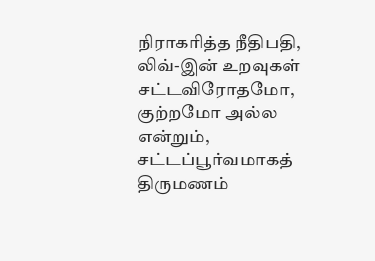நிராகரித்த நீதிபதி, லிவ்-இன் உறவுகள் சட்டவிரோதமோ, குற்றமோ அல்ல என்றும், சட்டப்பூர்வமாகத் திருமணம்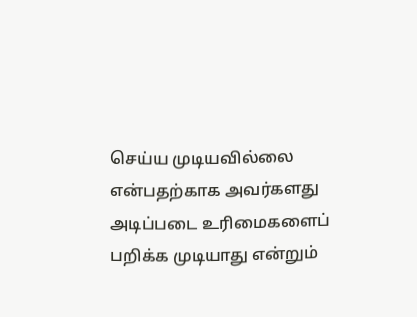செய்ய முடியவில்லை என்பதற்காக அவர்களது அடிப்படை உரிமைகளைப் பறிக்க முடியாது என்றும்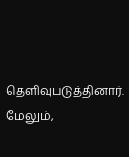தெளிவுபடுத்தினார். மேலும்,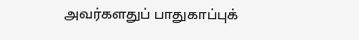அவர்களதுப் பாதுகாப்புக்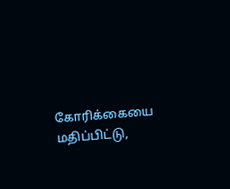கோரிக்கையை மதிப்பிட்டு,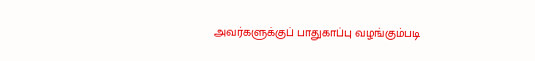அவர்களுக்குப் பாதுகாப்பு வழங்கும்படி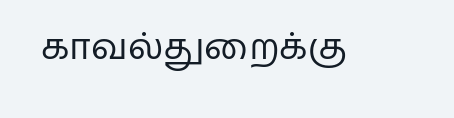காவல்துறைக்கு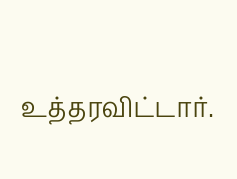உத்தரவிட்டார்.